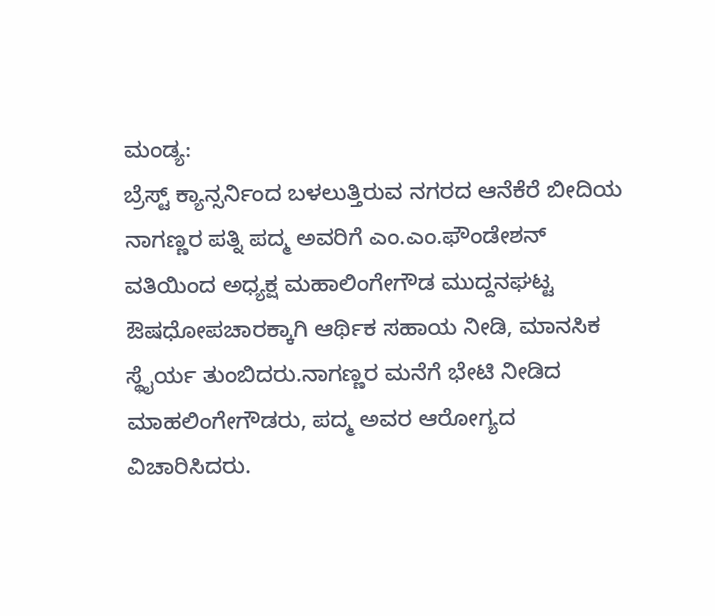ಮಂಡ್ಯ:
ಬ್ರೆಸ್ಟ್ ಕ್ಯಾನ್ಸರ್ನಿಂದ ಬಳಲುತ್ತಿರುವ ನಗರದ ಆನೆಕೆರೆ ಬೀದಿಯ ನಾಗಣ್ಣರ ಪತ್ನಿ ಪದ್ಮ ಅವರಿಗೆ ಎಂ.ಎಂ.ಫೌಂಡೇಶನ್ ವತಿಯಿಂದ ಅಧ್ಯಕ್ಷ ಮಹಾಲಿಂಗೇಗೌಡ ಮುದ್ದನಘಟ್ಟ ಔಷಧೋಪಚಾರಕ್ಕಾಗಿ ಆರ್ಥಿಕ ಸಹಾಯ ನೀಡಿ, ಮಾನಸಿಕ ಸ್ಥೈರ್ಯ ತುಂಬಿದರು.ನಾಗಣ್ಣರ ಮನೆಗೆ ಭೇಟಿ ನೀಡಿದ ಮಾಹಲಿಂಗೇಗೌಡರು, ಪದ್ಮ ಅವರ ಆರೋಗ್ಯದ ವಿಚಾರಿಸಿದರು.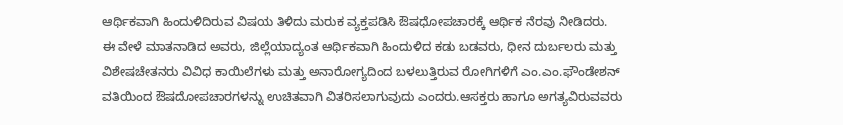ಆರ್ಥಿಕವಾಗಿ ಹಿಂದುಳಿದಿರುವ ವಿಷಯ ತಿಳಿದು ಮರುಕ ವ್ಯಕ್ತಪಡಿಸಿ ಔಷಧೋಪಚಾರಕ್ಕೆ ಆರ್ಥಿಕ ನೆರವು ನೀಡಿದರು.
ಈ ವೇಳೆ ಮಾತನಾಡಿದ ಅವರು, ಜಿಲ್ಲೆಯಾದ್ಯಂತ ಆರ್ಥಿಕವಾಗಿ ಹಿಂದುಳಿದ ಕಡು ಬಡವರು, ಧೀನ ದುರ್ಬಲರು ಮತ್ತು ವಿಶೇಷಚೇತನರು ವಿವಿಧ ಕಾಯಿಲೆಗಳು ಮತ್ತು ಅನಾರೋಗ್ಯದಿಂದ ಬಳಲುತ್ತಿರುವ ರೋಗಿಗಳಿಗೆ ಎಂ.ಎಂ.ಫೌಂಡೇಶನ್ ವತಿಯಿಂದ ಔಷದೋಪಚಾರಗಳನ್ನು ಉಚಿತವಾಗಿ ವಿತರಿಸಲಾಗುವುದು ಎಂದರು.ಆಸಕ್ತರು ಹಾಗೂ ಅಗತ್ಯವಿರುವವರು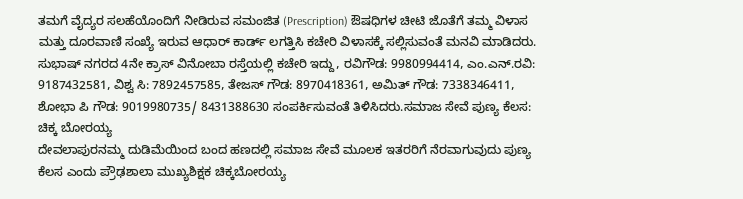ತಮಗೆ ವೈದ್ಯರ ಸಲಹೆಯೊಂದಿಗೆ ನೀಡಿರುವ ಸಮಂಜಿತ (Prescription) ಔಷಧಿಗಳ ಚೀಟಿ ಜೊತೆಗೆ ತಮ್ಮ ವಿಳಾಸ ಮತ್ತು ದೂರವಾಣಿ ಸಂಖ್ಯೆ ಇರುವ ಆಧಾರ್ ಕಾರ್ಡ್ ಲಗತ್ತಿಸಿ ಕಚೇರಿ ವಿಳಾಸಕ್ಕೆ ಸಲ್ಲಿಸುವಂತೆ ಮನವಿ ಮಾಡಿದರು.
ಸುಭಾಷ್ ನಗರದ 4ನೇ ಕ್ರಾಸ್ ವಿನೋಬಾ ರಸ್ತೆಯಲ್ಲಿ ಕಚೇರಿ ಇದ್ದು, ರವಿಗೌಡ: 9980994414, ಎಂ.ಎನ್.ರವಿ: 9187432581, ವಿಶ್ವ ಸಿ: 7892457585, ತೇಜಸ್ ಗೌಡ: 8970418361, ಅಮಿತ್ ಗೌಡ: 7338346411, ಶೋಭಾ ಪಿ ಗೌಡ: 9019980735/ 8431388630 ಸಂಪರ್ಕಿಸುವಂತೆ ತಿಳಿಸಿದರು.ಸಮಾಜ ಸೇವೆ ಪುಣ್ಯ ಕೆಲಸ: ಚಿಕ್ಕ ಬೋರಯ್ಯ
ದೇವಲಾಪುರನಮ್ಮ ದುಡಿಮೆಯಿಂದ ಬಂದ ಹಣದಲ್ಲಿ ಸಮಾಜ ಸೇವೆ ಮೂಲಕ ಇತರರಿಗೆ ನೆರವಾಗುವುದು ಪುಣ್ಯ ಕೆಲಸ ಎಂದು ಪ್ರೌಢಶಾಲಾ ಮುಖ್ಯಶಿಕ್ಷಕ ಚಿಕ್ಕಬೋರಯ್ಯ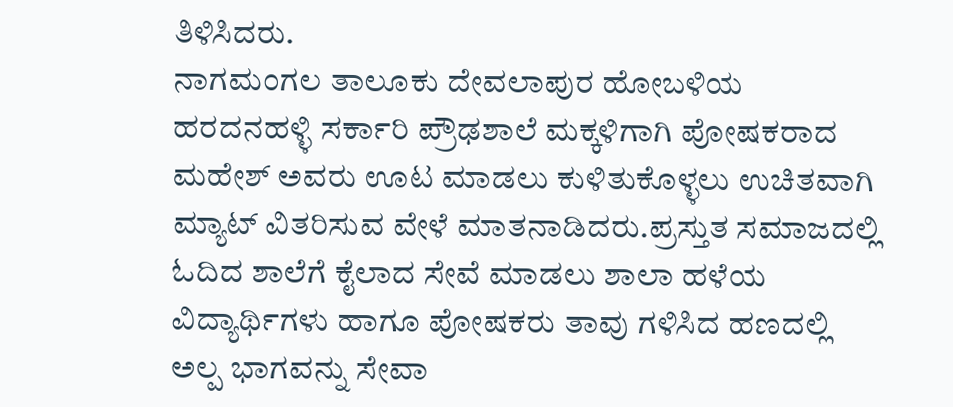ತಿಳಿಸಿದರು.
ನಾಗಮಂಗಲ ತಾಲೂಕು ದೇವಲಾಪುರ ಹೋಬಳಿಯ ಹರದನಹಳ್ಳಿ ಸರ್ಕಾರಿ ಪ್ರೌಢಶಾಲೆ ಮಕ್ಕಳಿಗಾಗಿ ಪೋಷಕರಾದ ಮಹೇಶ್ ಅವರು ಊಟ ಮಾಡಲು ಕುಳಿತುಕೊಳ್ಳಲು ಉಚಿತವಾಗಿ ಮ್ಯಾಟ್ ವಿತರಿಸುವ ವೇಳೆ ಮಾತನಾಡಿದರು.ಪ್ರಸ್ತುತ ಸಮಾಜದಲ್ಲಿ ಓದಿದ ಶಾಲೆಗೆ ಕೈಲಾದ ಸೇವೆ ಮಾಡಲು ಶಾಲಾ ಹಳೆಯ ವಿದ್ಯಾರ್ಥಿಗಳು ಹಾಗೂ ಪೋಷಕರು ತಾವು ಗಳಿಸಿದ ಹಣದಲ್ಲಿ ಅಲ್ಪ ಭಾಗವನ್ನು ಸೇವಾ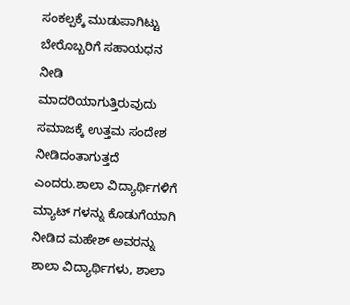ಸಂಕಲ್ಪಕ್ಕೆ ಮುಡುಪಾಗಿಟ್ಟು ಬೇರೊಬ್ಬರಿಗೆ ಸಹಾಯಧನ ನೀಡಿ ಮಾದರಿಯಾಗುತ್ತಿರುವುದು ಸಮಾಜಕ್ಕೆ ಉತ್ತಮ ಸಂದೇಶ ನೀಡಿದಂತಾಗುತ್ತದೆ ಎಂದರು.ಶಾಲಾ ವಿದ್ಯಾರ್ಥಿಗಳಿಗೆ ಮ್ಯಾಟ್ ಗಳನ್ನು ಕೊಡುಗೆಯಾಗಿ ನೀಡಿದ ಮಹೇಶ್ ಅವರನ್ನು ಶಾಲಾ ವಿದ್ಯಾರ್ಥಿಗಳು, ಶಾಲಾ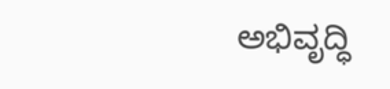ಅಭಿವೃದ್ಧಿ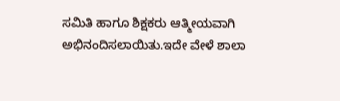ಸಮಿತಿ ಹಾಗೂ ಶಿಕ್ಷಕರು ಆತ್ಮೀಯವಾಗಿ ಅಭಿನಂದಿಸಲಾಯಿತು.ಇದೇ ವೇಳೆ ಶಾಲಾ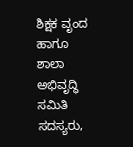ಶಿಕ್ಷಕ ವೃಂದ ಹಾಗೂ ಶಾಲಾ ಅಭಿವೃದ್ಧಿ ಸಮಿತಿ ಸದಸ್ಯರು,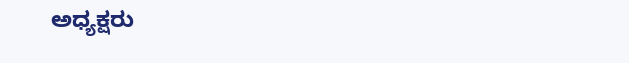ಅಧ್ಯಕ್ಷರು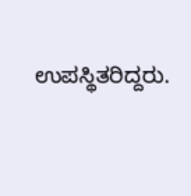ಉಪಸ್ಥಿತರಿದ್ದರು.